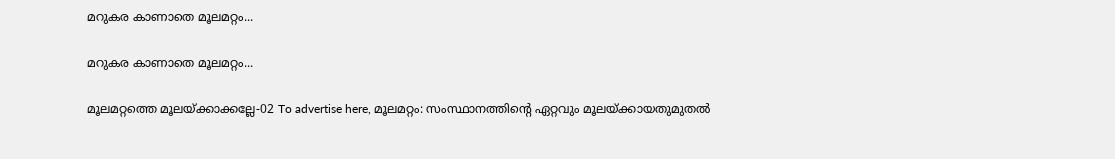മറുകര കാണാതെ മൂലമറ്റം...

മറുകര കാണാതെ മൂലമറ്റം...

മൂലമറ്റത്തെ മൂലയ്ക്കാക്കല്ലേ-02 To advertise here, മൂലമറ്റം: സംസ്ഥാനത്തിന്റെ ഏറ്റവും മൂലയ്ക്കായതുമുതൽ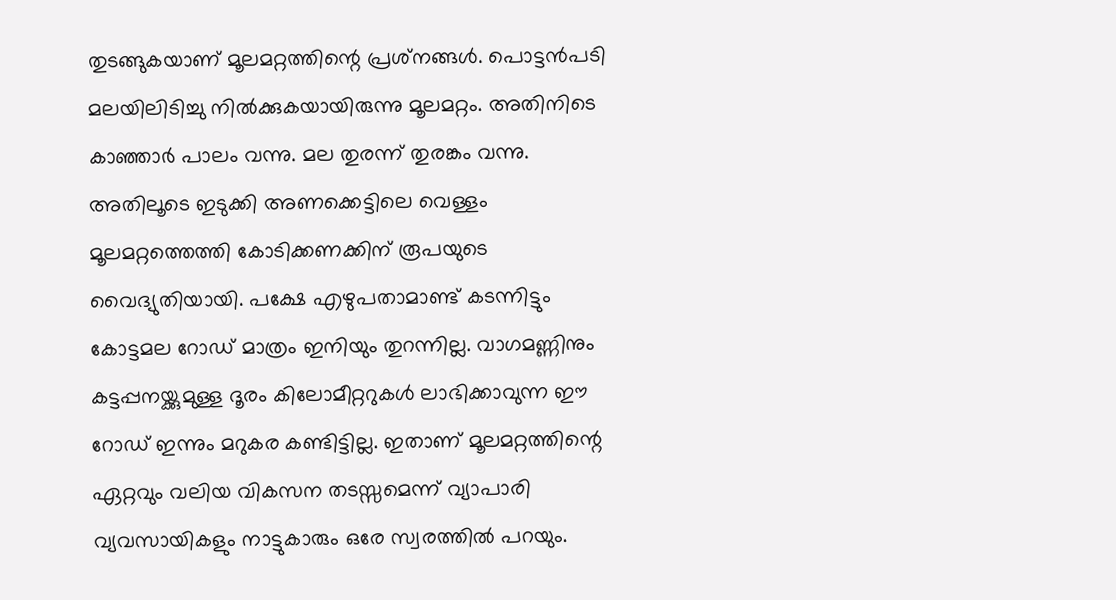തുടങ്ങുകയാണ് മൂലമറ്റത്തിന്റെ പ്രശ്‌നങ്ങൾ. പൊട്ടൻപടി മലയിലിടിച്ചു നിൽക്കുകയായിരുന്നു മൂലമറ്റം. അതിനിടെ കാഞ്ഞാർ പാലം വന്നു. മല തുരന്ന് തുരങ്കം വന്നു. അതിലൂടെ ഇടുക്കി അണക്കെട്ടിലെ വെള്ളം മൂലമറ്റത്തെത്തി കോടിക്കണക്കിന് രൂപയുടെ വൈദ്യുതിയായി. പക്ഷേ എഴുപതാമാണ്ട് കടന്നിട്ടും കോട്ടമല റോഡ് മാത്രം ഇനിയും തുറന്നില്ല. വാഗമണ്ണിനും കട്ടപ്പനയ്ക്കുമുള്ള ദൂരം കിലോമീറ്ററുകൾ ലാഭിക്കാവുന്ന ഈ റോഡ് ഇന്നും മറുകര കണ്ടിട്ടില്ല. ഇതാണ് മൂലമറ്റത്തിന്റെ ഏറ്റവും വലിയ വികസന തടസ്സമെന്ന് വ്യാപാരി വ്യവസായികളും നാട്ടുകാരും ഒരേ സ്വരത്തിൽ പറയും.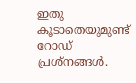ഇതു കൂടാതെയുമുണ്ട് റോഡ് പ്രശ്‌നങ്ങൾ.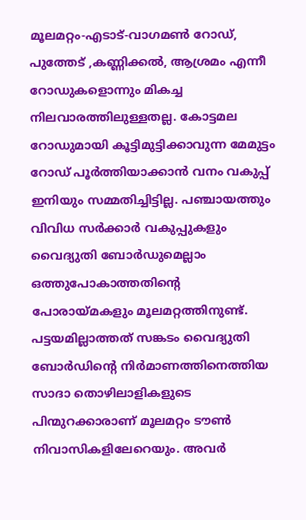മൂലമറ്റം-എടാട്-വാഗമൺ റോഡ്, പുത്തേട് ,കണ്ണിക്കൽ, ആശ്രമം എന്നീ റോഡുകളൊന്നും മികച്ച നിലവാരത്തിലുള്ളതല്ല. കോട്ടമല റോഡുമായി കൂട്ടിമുട്ടിക്കാവുന്ന മേമുട്ടം റോഡ് പൂർത്തിയാക്കാൻ വനം വകുപ്പ് ഇനിയും സമ്മതിച്ചിട്ടില്ല. പഞ്ചായത്തും വിവിധ സർക്കാർ വകുപ്പുകളും വൈദ്യുതി ബോർഡുമെല്ലാം ഒത്തുപോകാത്തതിന്റെ പോരായ്മകളും മൂലമറ്റത്തിനുണ്ട്. പട്ടയമില്ലാത്തത് സങ്കടം വൈദ്യുതി ബോർഡിന്റെ നിർമാണത്തിനെത്തിയ സാദാ തൊഴിലാളികളുടെ പിന്മുറക്കാരാണ് മൂലമറ്റം ടൗൺ നിവാസികളിലേറെയും. അവർ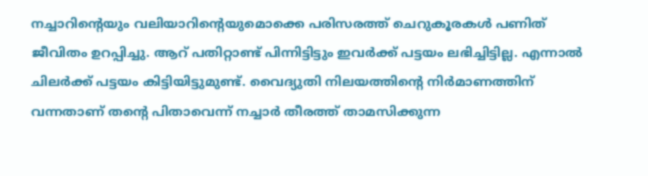നച്ചാറിന്റെയും വലിയാറിന്റെയുമൊക്കെ പരിസരത്ത്‌ ചെറുകൂരകൾ പണിത് ജീവിതം ഉറപ്പിച്ചു. ആറ് പതിറ്റാണ്ട് പിന്നിട്ടിട്ടും ഇവർക്ക് പട്ടയം ലഭിച്ചിട്ടില്ല. എന്നാൽ ചിലർക്ക് പട്ടയം കിട്ടിയിട്ടുമുണ്ട്. വൈദ്യുതി നിലയത്തിന്റെ നിർമാണത്തിന് വന്നതാണ് തന്റെ പിതാവെന്ന് നച്ചാർ തീരത്ത് താമസിക്കുന്ന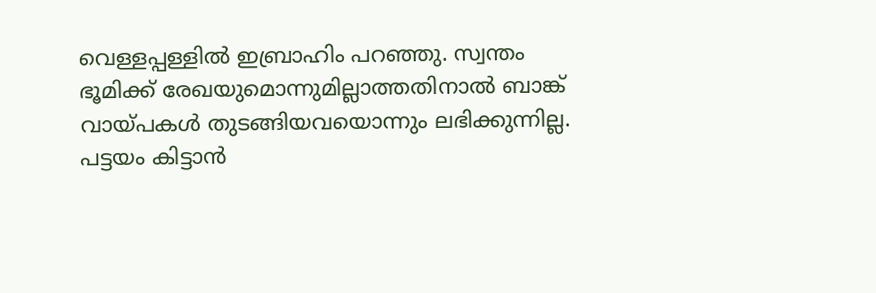വെള്ളപ്പള്ളിൽ ഇബ്രാഹിം പറഞ്ഞു. സ്വന്തം ഭൂമിക്ക്‌ രേഖയുമൊന്നുമില്ലാത്തതിനാൽ ബാങ്ക് വായ്പകൾ തുടങ്ങിയവയൊന്നും ലഭിക്കുന്നില്ല. പട്ടയം കിട്ടാൻ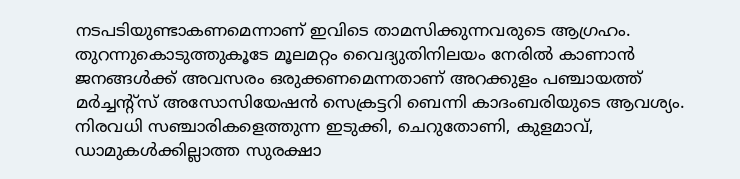നടപടിയുണ്ടാകണമെന്നാണ് ഇവിടെ താമസിക്കുന്നവരുടെ ആഗ്രഹം. തുറന്നുകൊടുത്തുകൂടേ മൂലമറ്റം വൈദ്യുതിനിലയം നേരിൽ കാണാൻ ജനങ്ങൾക്ക് അവസരം ഒരുക്കണമെന്നതാണ് അറക്കുളം പഞ്ചായത്ത് മർച്ചന്റ്‌സ് അസോസിയേഷൻ സെക്രട്ടറി ബെന്നി കാദംബരിയുടെ ആവശ്യം. നിരവധി സഞ്ചാരികളെത്തുന്ന ഇടുക്കി, ചെറുതോണി, കുളമാവ്, ഡാമുകൾക്കില്ലാത്ത സുരക്ഷാ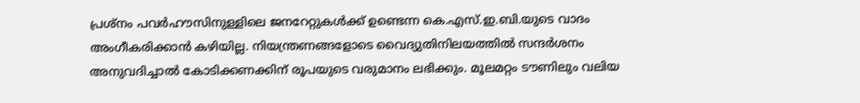പ്രശ്‌നം പവർഹൗസിനുള്ളിലെ ജനറേറ്റുകൾക്ക് ഉണ്ടെന്ന കെ.എസ്.ഇ.ബി.യുടെ വാദം അംഗീകരിക്കാൻ കഴിയില്ല. നിയന്ത്രണങ്ങളോടെ വൈദ്യുതിനിലയത്തിൽ സന്ദർശനം അനുവദിച്ചാൽ കോടിക്കണക്കിന് രൂപയുടെ വരുമാനം ലഭിക്കും. മൂലമറ്റം ടൗണിലും വലിയ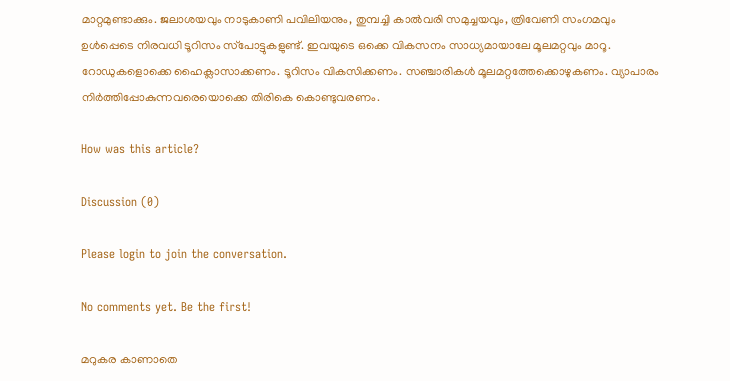മാറ്റമുണ്ടാക്കും. ജലാശയവും നാടുകാണി പവിലിയനും, തുമ്പച്ചി കാൽവരി സമുച്ചയവും, ത്രിവേണി സംഗമവും ഉൾപ്പെടെ നിരവധി ടൂറിസം സ്‌പോട്ടുകളുണ്ട്. ഇവയുടെ ഒക്കെ വികസനം സാധ്യമായാലേ മൂലമറ്റവും മാറൂ. റോഡുകളൊക്കെ ഹൈക്ലാസാക്കണം. ടൂറിസം വികസിക്കണം. സഞ്ചാരികൾ മൂലമറ്റത്തേക്കൊഴുകണം. വ്യാപാരം നിർത്തിപ്പോകുന്നവരെയൊക്കെ തിരികെ കൊണ്ടുവരണം.

How was this article?

Discussion (0)

Please login to join the conversation.

No comments yet. Be the first!

മറുകര കാണാതെ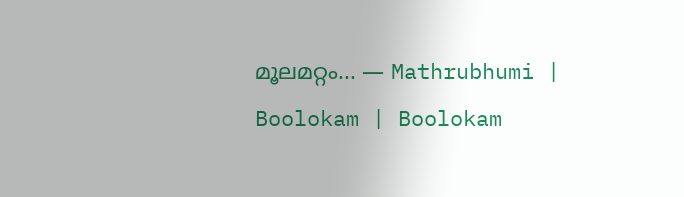മൂലമറ്റം... — Mathrubhumi | Boolokam | Boolokam